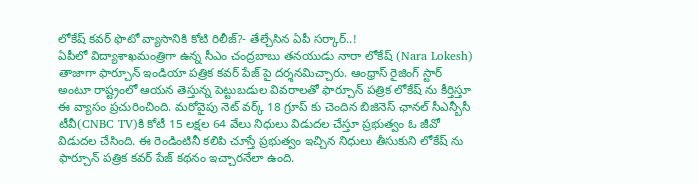లోకేష్ కవర్ ఫొటో వ్యాసానికి కోటి రిలీజ్?- తేల్చేసిన ఏపీ సర్కార్..!
ఏపీలో విద్యాశాఖమంత్రిగా ఉన్న సీఎం చంద్రబాబు తనయుడు నారా లోకేష్ (Nara Lokesh) తాజాగా ఫార్చూన్ ఇండియా పత్రిక కవర్ పేజ్ పై దర్శనమిచ్చారు. ఆంధ్రాస్ రైజింగ్ స్టార్ అంటూ రాష్ట్రంలో ఆయన తెస్తున్న పెట్టుబడుల వివరాలతో ఫార్చూన్ పత్రిక లోకేష్ ను కీర్తిస్తూ ఈ వ్యాసం ప్రచురించింది. మరోవైపు నెట్ వర్క్ 18 గ్రూప్ కు చెందిన బిజినెస్ ఛానల్ సీఎన్బీసీ టీవీ(CNBC TV)కి కోటీ 15 లక్షల 64 వేలు నిధులు విడుదల చేస్తూ ప్రభుత్వం ఓ జీవో విడుదల చేసింది. ఈ రెండింటినీ కలిపి చూస్తే ప్రభుత్వం ఇచ్చిన నిధులు తీసుకుని లోకేష్ ను ఫార్చూన్ పత్రిక కవర్ పేజ్ కథనం ఇచ్చారనేలా ఉంది.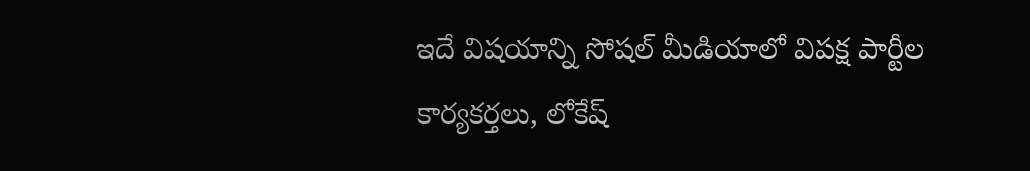ఇదే విషయాన్ని సోషల్ మీడియాలో విపక్ష పార్టీల కార్యకర్తలు, లోకేష్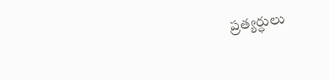ప్రత్యర్ధులు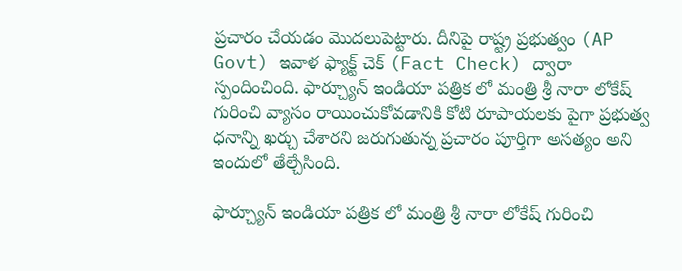ప్రచారం చేయడం మొదలుపెట్టారు. దీనిపై రాష్ట్ర ప్రభుత్వం (AP Govt) ఇవాళ ఫ్యాక్ట్ చెక్ (Fact Check) ద్వారా స్పందించింది. ఫార్చ్యూన్ ఇండియా పత్రిక లో మంత్రి శ్రీ నారా లోకేష్ గురించి వ్యాసం రాయించుకోవడానికి కోటి రూపాయలకు పైగా ప్రభుత్వ ధనాన్ని ఖర్చు చేశారని జరుగుతున్న ప్రచారం పూర్తిగా అసత్యం అని ఇందులో తేల్చేసింది.

ఫార్చ్యూన్ ఇండియా పత్రిక లో మంత్రి శ్రీ నారా లోకేష్ గురించి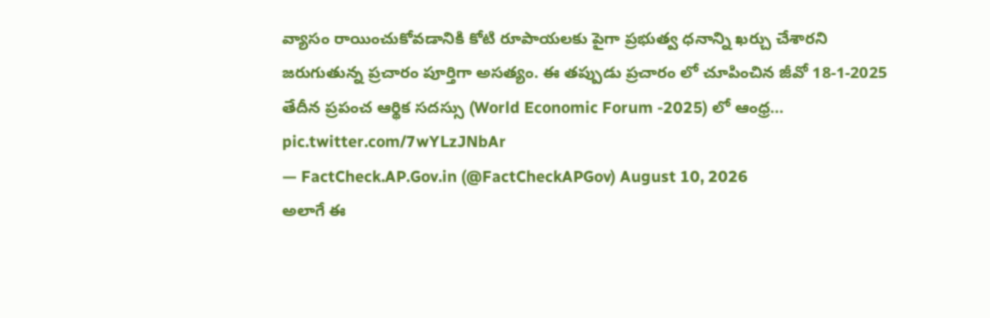వ్యాసం రాయించుకోవడానికి కోటి రూపాయలకు పైగా ప్రభుత్వ ధనాన్ని ఖర్చు చేశారని జరుగుతున్న ప్రచారం పూర్తిగా అసత్యం. ఈ తప్పుడు ప్రచారం లో చూపించిన జీవో 18-1-2025 తేదీన ప్రపంచ ఆర్థిక సదస్సు (World Economic Forum -2025) లో ఆంధ్ర… pic.twitter.com/7wYLzJNbAr
— FactCheck.AP.Gov.in (@FactCheckAPGov) August 10, 2026
అలాగే ఈ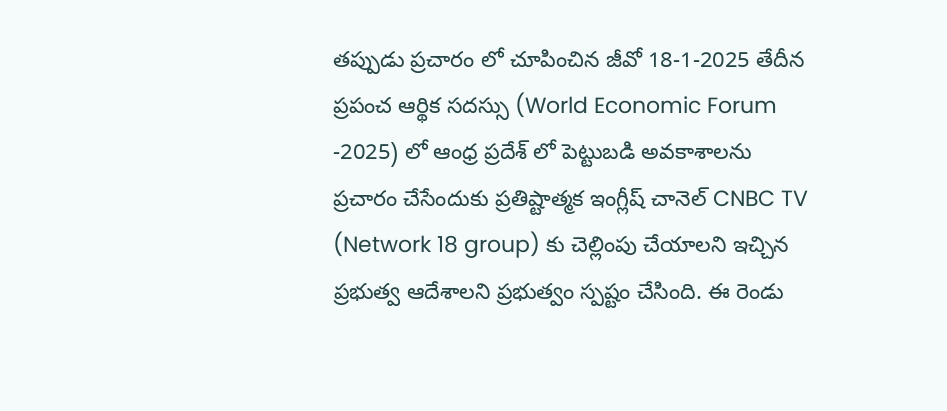తప్పుడు ప్రచారం లో చూపించిన జీవో 18-1-2025 తేదీన ప్రపంచ ఆర్థిక సదస్సు (World Economic Forum -2025) లో ఆంధ్ర ప్రదేశ్ లో పెట్టుబడి అవకాశాలను ప్రచారం చేసేందుకు ప్రతిష్టాత్మక ఇంగ్లీష్ చానెల్ CNBC TV (Network 18 group) కు చెల్లింపు చేయాలని ఇచ్చిన ప్రభుత్వ ఆదేశాలని ప్రభుత్వం స్పష్టం చేసింది. ఈ రెండు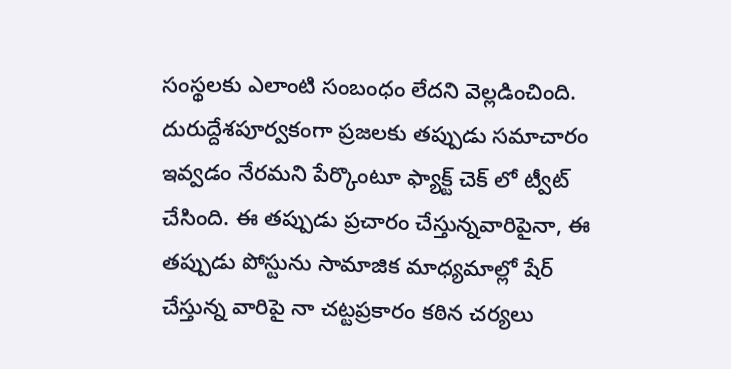సంస్థలకు ఎలాంటి సంబంధం లేదని వెల్లడించింది. దురుద్దేశపూర్వకంగా ప్రజలకు తప్పుడు సమాచారం ఇవ్వడం నేరమని పేర్కొంటూ ఫ్యాక్ట్ చెక్ లో ట్వీట్ చేసింది. ఈ తప్పుడు ప్రచారం చేస్తున్నవారిపైనా, ఈ తప్పుడు పోస్టును సామాజిక మాధ్యమాల్లో షేర్ చేస్తున్న వారిపై నా చట్టప్రకారం కఠిన చర్యలు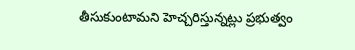తీసుకుంటామని హెచ్చరిస్తున్నట్లు ప్రభుత్వం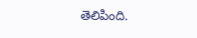తెలిపింది.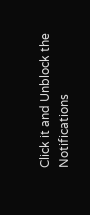Click it and Unblock the Notifications